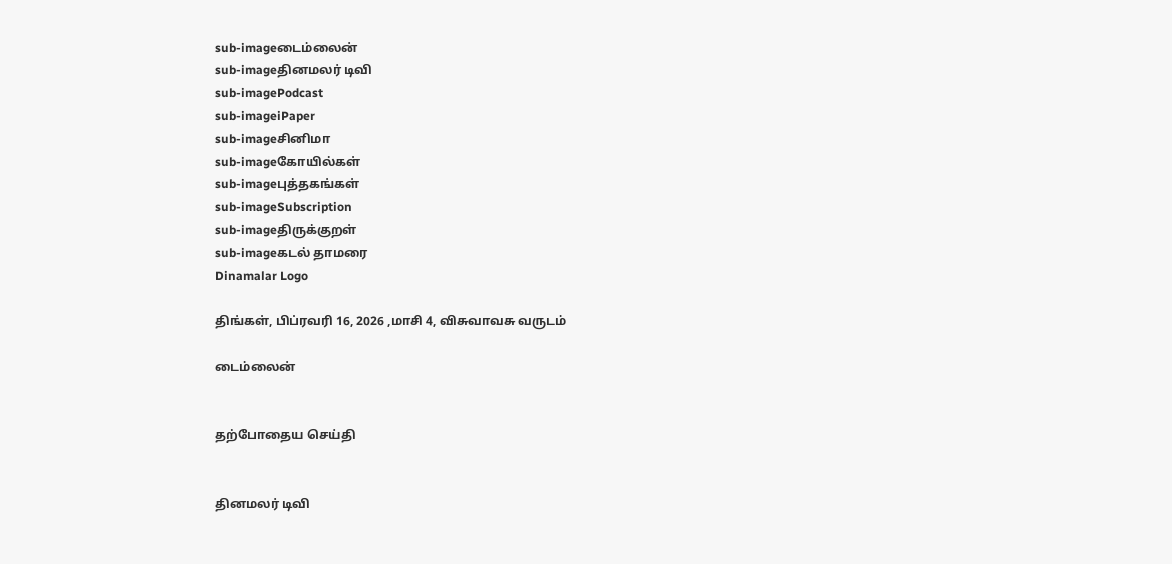sub-imageடைம்லைன்
sub-imageதினமலர் டிவி
sub-imagePodcast
sub-imageiPaper
sub-imageசினிமா
sub-imageகோயில்கள்
sub-imageபுத்தகங்கள்
sub-imageSubscription
sub-imageதிருக்குறள்
sub-imageகடல் தாமரை
Dinamalar Logo

திங்கள், பிப்ரவரி 16, 2026 ,மாசி 4, விசுவாவசு வருடம்

டைம்லைன்


தற்போதைய செய்தி


தினமலர் டிவி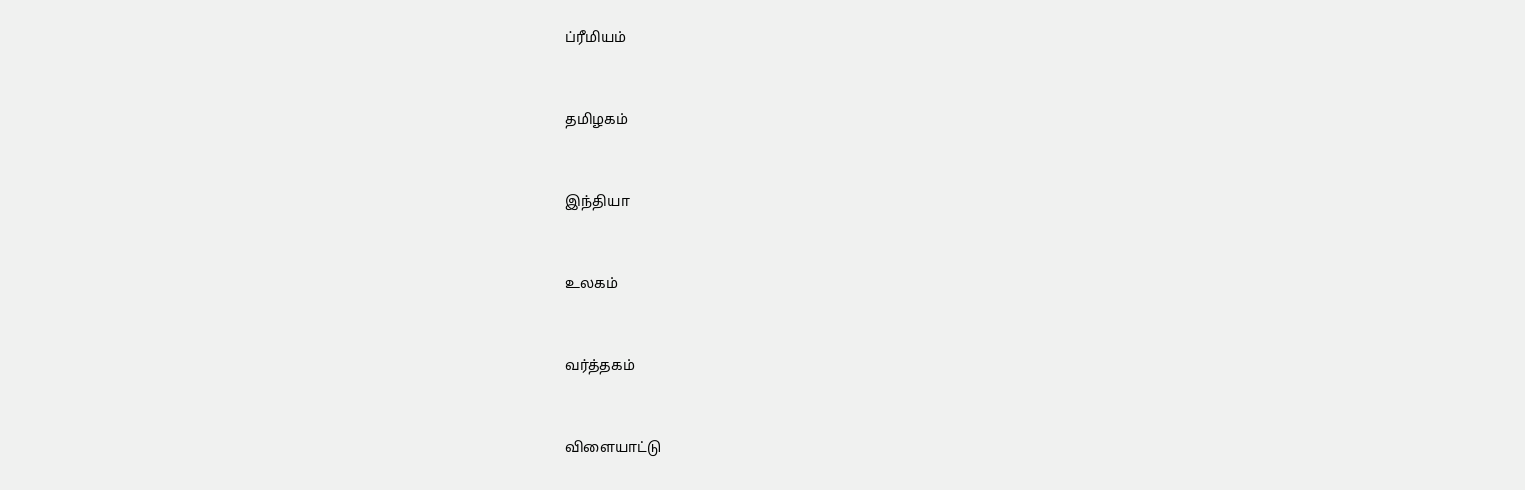ப்ரீமியம்


தமிழகம்


இந்தியா


உலகம்


வர்த்தகம்


விளையாட்டு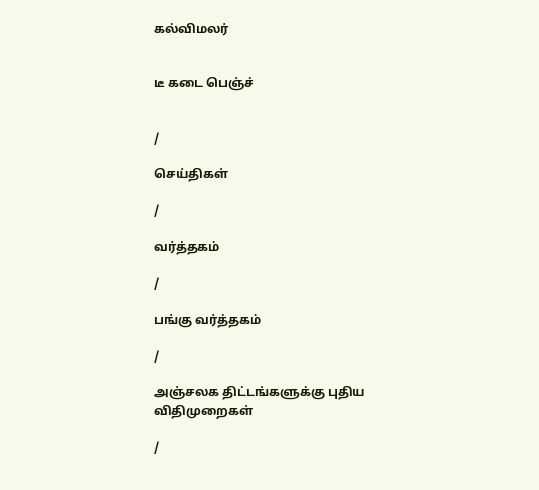கல்விமலர்


டீ கடை பெஞ்ச்


/

செய்திகள்

/

வர்த்தகம்

/

பங்கு வர்த்தகம்

/

அஞ்சலக திட்டங்களுக்கு புதிய விதிமுறைகள்

/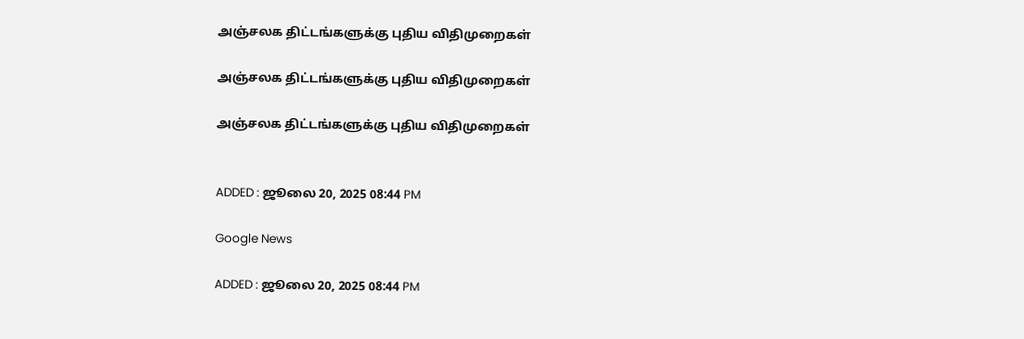அஞ்சலக திட்டங்களுக்கு புதிய விதிமுறைகள்

அஞ்சலக திட்டங்களுக்கு புதிய விதிமுறைகள்

அஞ்சலக திட்டங்களுக்கு புதிய விதிமுறைகள்


ADDED : ஜூலை 20, 2025 08:44 PM

Google News

ADDED : ஜூலை 20, 2025 08:44 PM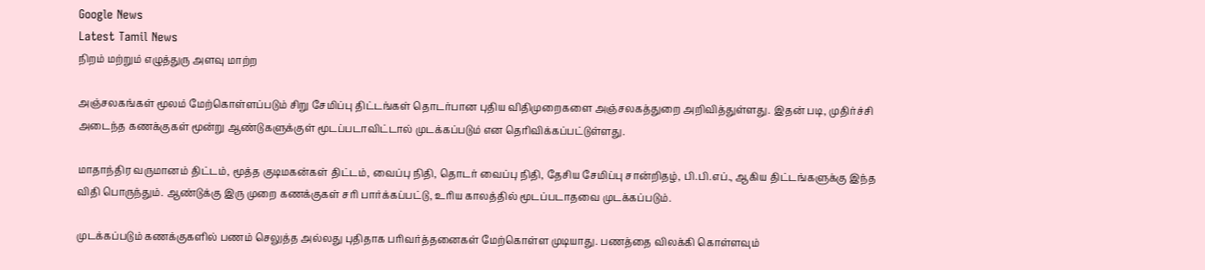Google News
Latest Tamil News
நிறம் மற்றும் எழுத்துரு அளவு மாற்ற

அஞ்சலகங்கள் மூலம் மேற்கொள்ளப்படும் சிறு சேமிப்பு திட்டங்கள் தொடர்பான புதிய விதிமுறைகளை அஞ்சலகத்துறை அறிவித்துள்ளது. இதன் படி, முதிர்ச்சி அடைந்த கணக்குகள் மூன்று ஆண்டுகளுக்குள் மூடப்படாவிட்டால் முடக்கப்படும் என தெரிவிக்கப்பட்டுள்ளது.

மாதாந்திர வருமானம் திட்டம், மூத்த குடிமகன்கள் திட்டம், வைப்பு நிதி, தொடர் வைப்பு நிதி, தேசிய சேமிப்பு சான்றிதழ், பி.பி.எப்., ஆகிய திட்டங்களுக்கு இந்த விதி பொருந்தும். ஆண்டுக்கு இரு முறை கணக்குகள் சரி பார்க்கப்பட்டு, உரிய காலத்தில் மூடப்படாதவை முடக்கப்படும்.

முடக்கப்படும் கணக்குகளில் பணம் செலுத்த அல்லது புதிதாக பரிவர்த்தனைகள் மேற்கொள்ள முடியாது. பணத்தை விலக்கி கொள்ளவும்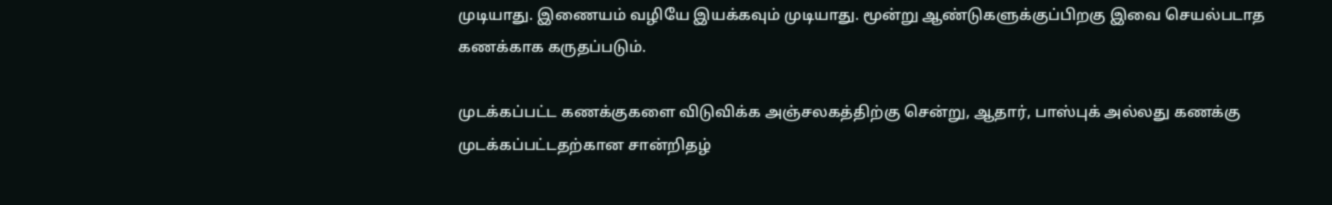முடியாது. இணையம் வழியே இயக்கவும் முடியாது. மூன்று ஆண்டுகளுக்குப்பிறகு இவை செயல்படாத கணக்காக கருதப்படும்.

முடக்கப்பட்ட கணக்குகளை விடுவிக்க அஞ்சலகத்திற்கு சென்று, ஆதார், பாஸ்புக் அல்லது கணக்கு முடக்கப்பட்டதற்கான சான்றிதழ்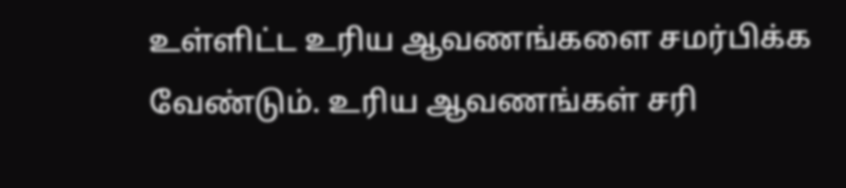உள்ளிட்ட உரிய ஆவணங்களை சமர்பிக்க வேண்டும். உரிய ஆவணங்கள் சரி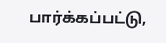பார்க்கப்பட்டு,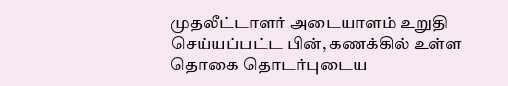முதலீட்டாளர் அடையாளம் உறுதி செய்யப்பட்ட பின், கணக்கில் உள்ள தொகை தொடர்புடைய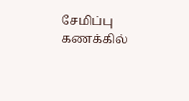சேமிப்பு கணக்கில்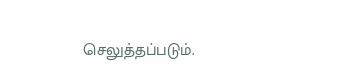செலுத்தப்படும்.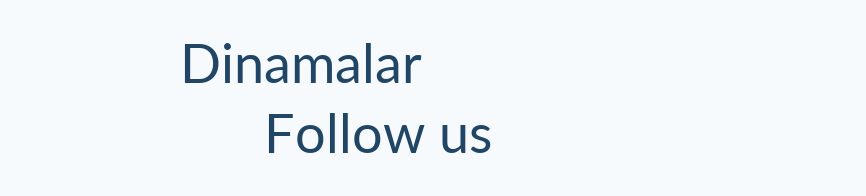Dinamalar
      Follow us